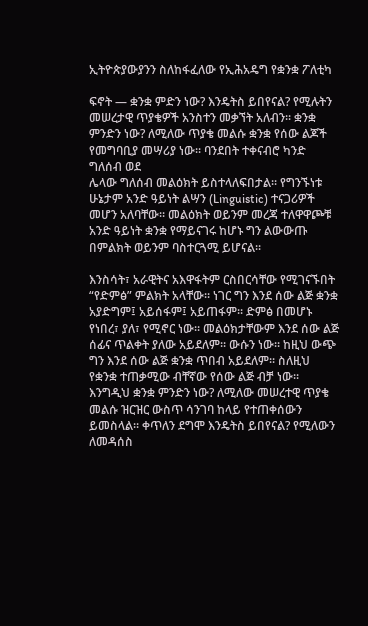ኢትዮጵያውያንን ስለከፋፈለው የኢሕአዴግ የቋንቋ ፖለቲካ

ፍኖት — ቋንቋ ምድን ነው? እንዴትስ ይበየናል? የሚሉትን መሠረታዊ ጥያቄዎች አንስተን መቃኘት አለብን፡፡ ቋንቋ ምንድን ነው? ለሚለው ጥያቄ መልሱ ቋንቋ የሰው ልጆች የመግባቢያ መሣሪያ ነው፡፡ ባንደበት ተቀናብሮ ካንድ ግለሰብ ወደ
ሌላው ግለሰብ መልዕክት ይስተላለፍበታል፡፡ የግንኙነቱ ሁኔታም አንድ ዓይነት ልሣን (Linguistic) ተናጋሪዎች መሆን አለባቸው፡፡ መልዕክት ወይንም መረጃ ተለዋዋጮቹ አንድ ዓይነት ቋንቋ የማይናገሩ ከሆኑ ግን ልውውጡ በምልክት ወይንም ባስተርጓሚ ይሆናል፡፡

እንስሳት፣ አራዊትና አእዋፋትም ርስበርሳቸው የሚገናኙበት “የድምፅ” ምልክት አላቸው፡፡ ነገር ግን እንደ ሰው ልጅ ቋንቋ አያድግም፤ አይሰፋም፤ አይጠፋም፡፡ ድምፅ በመሆኑ የነበረ፣ ያለ፣ የሚኖር ነው፡፡ መልዕክታቸውም እንደ ሰው ልጅ ሰፊና ጥልቀት ያለው አይደለም፡፡ ውሱን ነው፡፡ ከዚህ ውጭ ግን እንደ ሰው ልጅ ቋንቋ ጥበብ አይደለም፡፡ ስለዚህ የቋንቋ ተጠቃሚው ብቸኛው የሰው ልጅ ብቻ ነው፡፡ እንግዲህ ቋንቋ ምንድን ነው? ለሚለው መሠረተዊ ጥያቄ መልሱ ዝርዝር ውስጥ ሳንገባ ከላይ የተጠቀሰውን ይመስላል፡፡ ቀጥለን ደግሞ እንዴትስ ይበየናል? የሚለውን ለመዳሰስ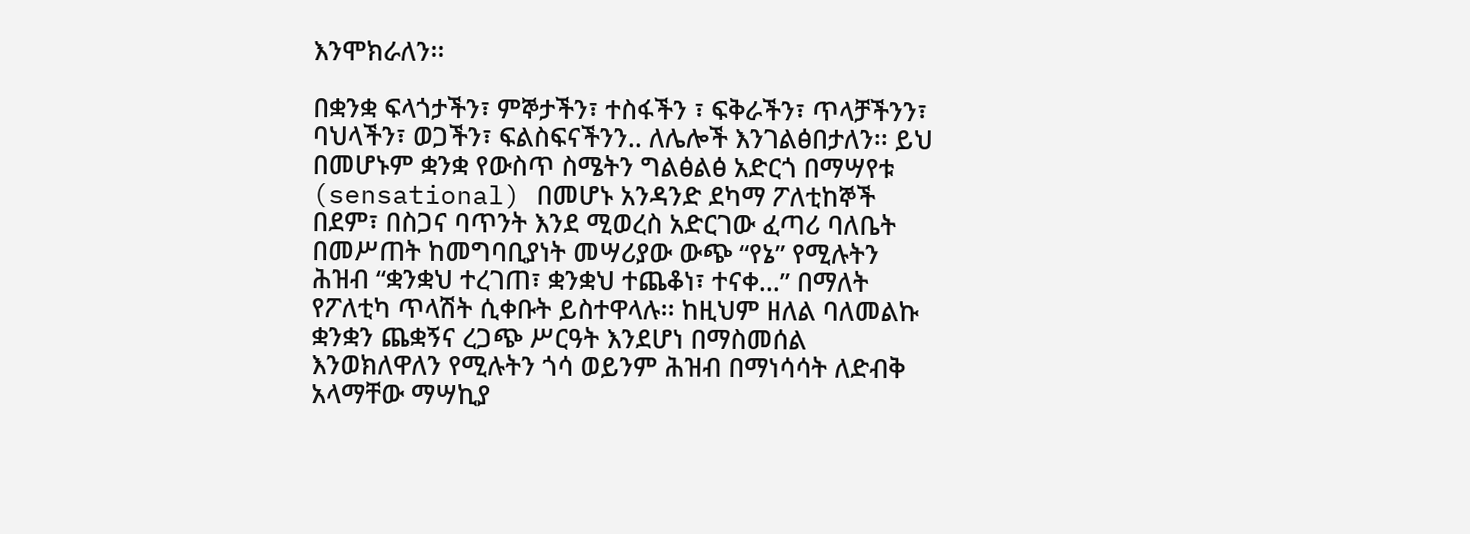እንሞክራለን፡፡

በቋንቋ ፍላጎታችን፣ ምኞታችን፣ ተስፋችን ፣ ፍቅራችን፣ ጥላቻችንን፣ ባህላችን፣ ወጋችን፣ ፍልስፍናችንን.. ለሌሎች እንገልፅበታለን፡፡ ይህ በመሆኑም ቋንቋ የውስጥ ስሜትን ግልፅልፅ አድርጎ በማሣየቱ (sensational) በመሆኑ አንዳንድ ደካማ ፖለቲከኞች በደም፣ በስጋና ባጥንት እንደ ሚወረስ አድርገው ፈጣሪ ባለቤት በመሥጠት ከመግባቢያነት መሣሪያው ውጭ “የኔ” የሚሉትን ሕዝብ “ቋንቋህ ተረገጠ፣ ቋንቋህ ተጨቆነ፣ ተናቀ…” በማለት የፖለቲካ ጥላሽት ሲቀቡት ይስተዋላሉ፡፡ ከዚህም ዘለል ባለመልኩ ቋንቋን ጨቋኝና ረጋጭ ሥርዓት እንደሆነ በማስመሰል እንወክለዋለን የሚሉትን ጎሳ ወይንም ሕዝብ በማነሳሳት ለድብቅ አላማቸው ማሣኪያ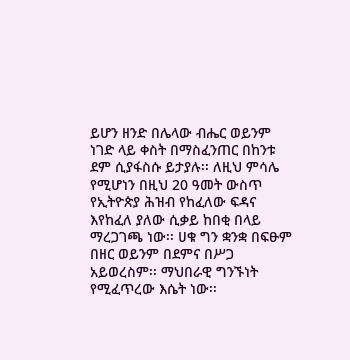ይሆን ዘንድ በሌላው ብሔር ወይንም ነገድ ላይ ቀስት በማስፈንጠር በከንቱ ደም ሲያፋስሱ ይታያሉ፡፡ ለዚህ ምሳሌ የሚሆነን በዚህ 20 ዓመት ውስጥ የኢትዮጵያ ሕዝብ የከፈለው ፍዳና እየከፈለ ያለው ሲቃይ ከበቂ በላይ ማረጋገጫ ነው፡፡ ሀቁ ግን ቋንቋ በፍፁም በዘር ወይንም በደምና በሥጋ አይወረስም፡፡ ማህበራዊ ግንኙነት የሚፈጥረው እሴት ነው፡፡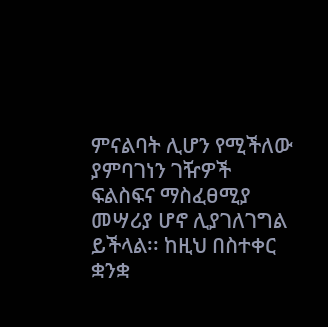ምናልባት ሊሆን የሚችለው ያምባገነን ገዥዎች ፍልስፍና ማስፈፀሚያ መሣሪያ ሆኖ ሊያገለገግል ይችላል፡፡ ከዚህ በስተቀር ቋንቋ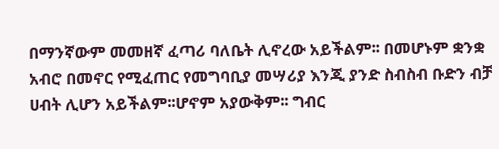በማንኛውም መመዘኛ ፈጣሪ ባለቤት ሊኖረው አይችልም፡፡ በመሆኑም ቋንቋ አብሮ በመኖር የሚፈጠር የመግባቢያ መሣሪያ እንጂ ያንድ ስብስብ ቡድን ብቻ ሀብት ሊሆን አይችልም፡፡ሆኖም አያውቅም፡፡ ግብር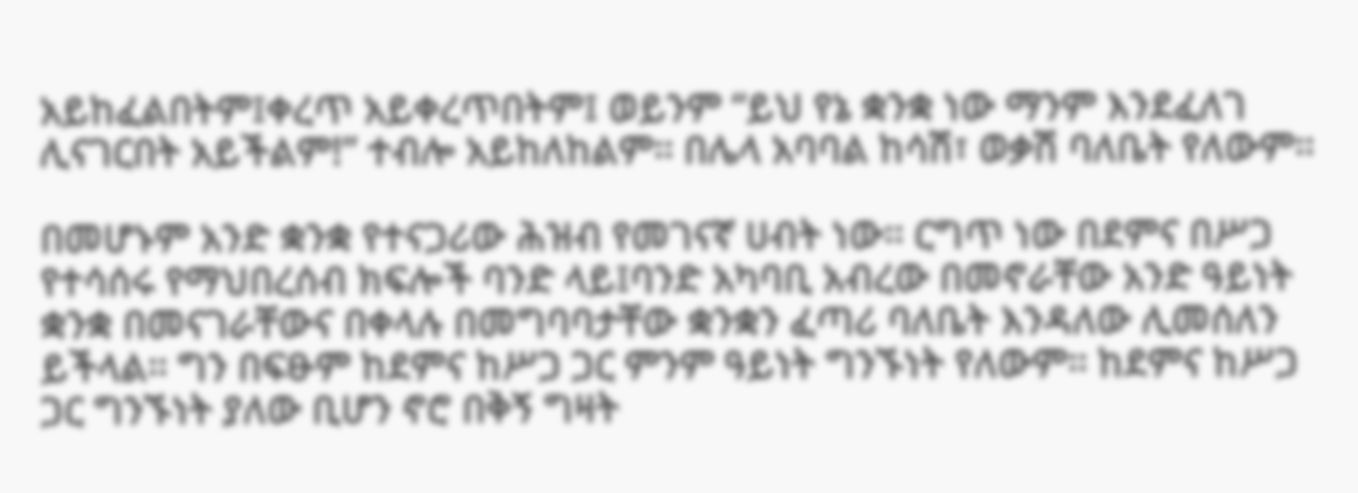አይከፈልበትም፤ቀረጥ አይቀረጥበትም፤ ወይንም “ይህ የኔ ቋንቋ ነው ማንም እንደፈለገ ሊናገርበት አይችልም!” ተብሎ አይከለከልም፡፡ በሌላ አባባል ከሳሽ፣ ወቃሽ ባለቤት የለውም፡፡

በመሆኑም አንድ ቋንቋ የተናጋሪው ሕዝብ የመገናኛ ሀብት ነው፡፡ ርግጥ ነው በደምና በሥጋ የተሳሰሩ የማህበረሰብ ክፍሎች ባንድ ላይ፤ባንድ አካባቢ አብረው በመኖራቸው አንድ ዓይነት ቋንቋ በመናገራቸውና በቀላሉ በመግባባታቸው ቋንቋን ፈጣሪ ባለቤት እንዳለው ሊመሰለን ይችላል፡፡ ግን በፍፁም ከደምና ከሥጋ ጋር ምንም ዓይነት ግንኙነት የለውም፡፡ ከደምና ከሥጋ ጋር ግንኙነት ያለው ቢሆን ኖሮ በቅኝ ግዛት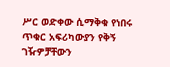ሥር ወድቀው ሲማቅቁ የነበሩ ጥቁር አፍሪካውያን የቅኝ ገዥዎቻቸውን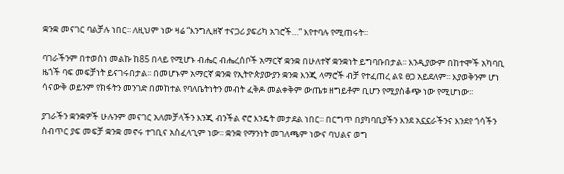ቋንቋ መናገር ባልቻሉ ነበር፡፡ ለዚህም ነው ዛሬ “እንግሊዘኛ ተናጋሪ ያፍሪካ አገሮች…” እየተባሉ የሚጠሩት፡፡

ባገራችንም በተወሰነ መልኩ ከ85 በላይ የሚሆኑ ብሔር ብሔረሰቦች አማርኛ ቋንቋ በሁለተኛ ቋንቋነት ይግባቡበታል፡፡ እንዲያውም በከተሞች አካባቢ ዜጎች ባፍ መፍቻነት ይናገሩበታል፡፡ በመሆኑም አማርኛ ቋንቋ የኢትዮጵያውያን ቋንቋ እንጂ ላማሮች ብቻ የተፈጠረ ልዩ ፀጋ አይደለም፡፡ እያወቅንም ሆነ ሳናውቅ ወይንም የክፋትን መንገድ በመከተል የባለቤትነትን መብት ፈቅዶ መልቀቅም ውጤቱ ዘግይቶም ቢሆን የሚያስቆጭ ነው የሚሆነው፡፡

ያገራችን ቋንቋዎች ሁሉንም መናገር አለመቻላችን እንጂ ብንችል ኖሮ እንዴት መታደል ነበር፡፡ በርግጥ በያካባቢያችን እንደ አኗኗራችንና እንደየ ጎሳችን ስብጥር ያፍ መፍቻ ቋንቋ መኖሩ ተገቢና አስፈላጊም ነው፡፡ ቋንቋ የማንነት መገለጫም ነውና ባህልና ወግ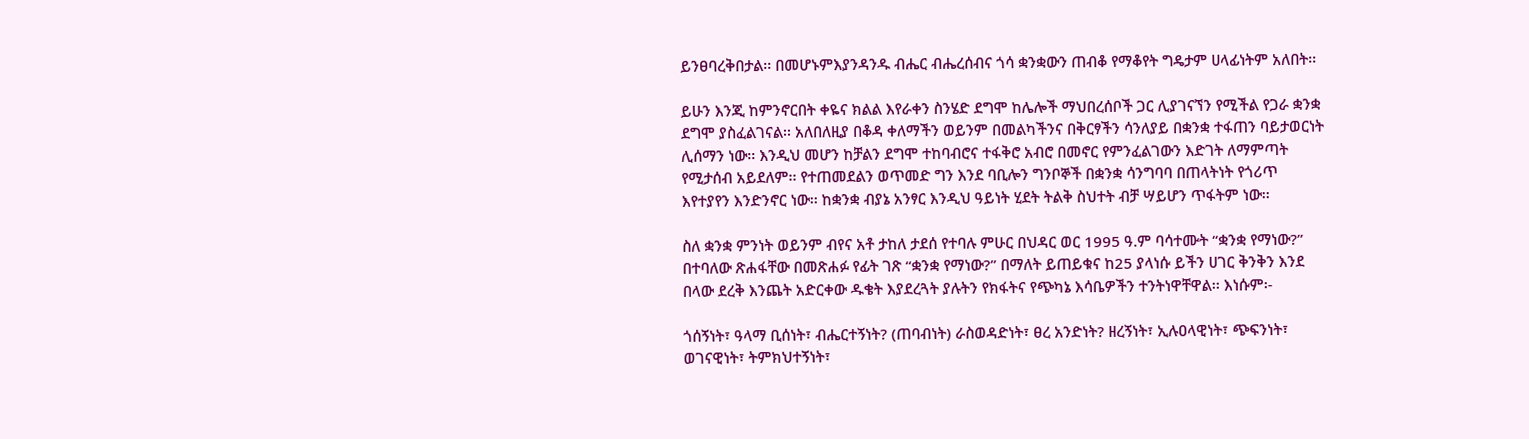ይንፀባረቅበታል፡፡ በመሆኑምእያንዳንዱ ብሔር ብሔረሰብና ጎሳ ቋንቋውን ጠብቆ የማቆየት ግዴታም ሀላፊነትም አለበት፡፡

ይሁን እንጂ ከምንኖርበት ቀዬና ክልል እየራቀን ስንሄድ ደግሞ ከሌሎች ማህበረሰቦች ጋር ሊያገናኘን የሚችል የጋራ ቋንቋ ደግሞ ያስፈልገናል፡፡ አለበለዚያ በቆዳ ቀለማችን ወይንም በመልካችንና በቅርፃችን ሳንለያይ በቋንቋ ተፋጠን ባይታወርነት ሊሰማን ነው፡፡ እንዲህ መሆን ከቻልን ደግሞ ተከባብሮና ተፋቅሮ አብሮ በመኖር የምንፈልገውን እድገት ለማምጣት የሚታሰብ አይደለም፡፡ የተጠመደልን ወጥመድ ግን እንደ ባቢሎን ግንቦኞች በቋንቋ ሳንግባባ በጠላትነት የጎሪጥ እየተያየን እንድንኖር ነው፡፡ ከቋንቋ ብያኔ አንፃር እንዲህ ዓይነት ሂደት ትልቅ ስህተት ብቻ ሣይሆን ጥፋትም ነው፡፡

ስለ ቋንቋ ምንነት ወይንም ብየና አቶ ታከለ ታደሰ የተባሉ ምሁር በህዳር ወር 1995 ዓ.ም ባሳተሙት “ቋንቋ የማነው?” በተባለው ጽሐፋቸው በመጽሐፉ የፊት ገጽ “ቋንቋ የማነው?” በማለት ይጠይቁና ከ25 ያላነሱ ይችን ሀገር ቅንቅን እንደ በላው ደረቅ እንጨት አድርቀው ዱቄት እያደረጓት ያሉትን የክፋትና የጭካኔ እሳቤዎችን ተንትነዋቸዋል፡፡ እነሱም፡-

ጎሰኝነት፣ ዓላማ ቢሰነት፣ ብሔርተኝነት? (ጠባብነት) ራስወዳድነት፣ ፀረ አንድነት? ዘረኝነት፣ ኢሉዐላዊነት፣ ጭፍንነት፣ ወገናዊነት፣ ትምክህተኝነት፣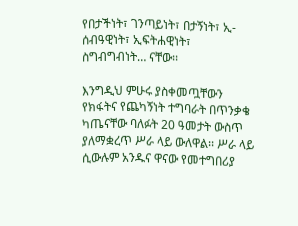የበታችነት፣ ገንጣይነት፣ በታኝነት፣ ኢ-ሰብዓዊነት፣ ኢፍትሐዊነት፣ ስግብግብነት… ናቸው፡፡

እንግዲህ ምሁሩ ያስቀመጧቸውን የክፋትና የጨካኝነት ተግባራት በጥንቃቄ ካጤናቸው ባለፉት 20 ዓመታት ውስጥ ያለማቋረጥ ሥራ ላይ ውለዋል፡፡ ሥራ ላይ ሲውሉም አንዱና ዋናው የመተግበሪያ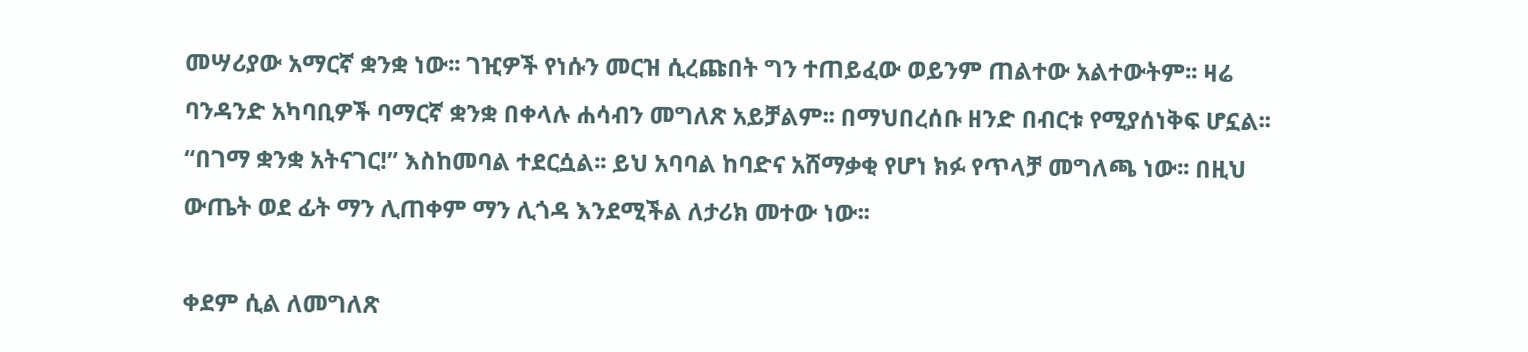መሣሪያው አማርኛ ቋንቋ ነው፡፡ ገዢዎች የነሱን መርዝ ሲረጩበት ግን ተጠይፈው ወይንም ጠልተው አልተውትም፡፡ ዛሬ ባንዳንድ አካባቢዎች ባማርኛ ቋንቋ በቀላሉ ሐሳብን መግለጽ አይቻልም፡፡ በማህበረሰቡ ዘንድ በብርቱ የሚያሰነቅፍ ሆኗል፡፡ “በገማ ቋንቋ አትናገር!” እስከመባል ተደርሷል፡፡ ይህ አባባል ከባድና አሸማቃቂ የሆነ ክፉ የጥላቻ መግለጫ ነው፡፡ በዚህ ውጤት ወደ ፊት ማን ሊጠቀም ማን ሊጎዳ እንደሚችል ለታሪክ መተው ነው፡፡

ቀደም ሲል ለመግለጽ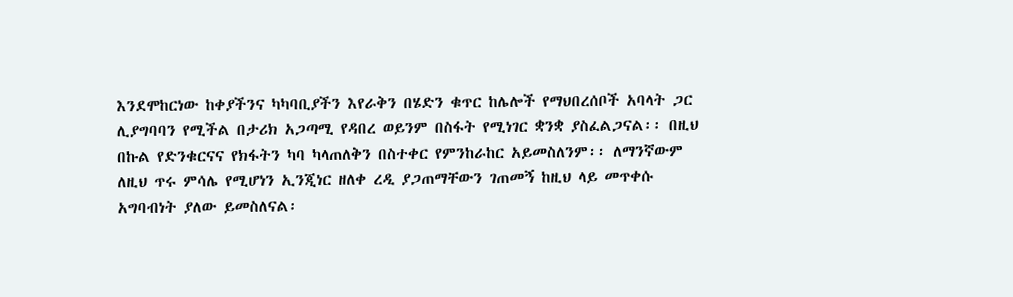እንደሞከርነው ከቀያችንና ካካባቢያችን እየራቅን በሄድን ቁጥር ከሌሎች የማህበረሰቦች አባላት ጋር ሊያግባባን የሚችል በታሪክ አጋጣሚ የዳበረ ወይንም በስፋት የሚነገር ቋንቋ ያስፈልጋናል፡፡ በዚህ በኩል የድንቁርናና የክፋትን ካባ ካላጠለቅን በስተቀር የምንከራከር አይመስለንም፡፡ ለማንኛውም ለዚህ ጥሩ ምሳሌ የሚሆነን ኢንጂነር ዘለቀ ረዲ ያጋጠማቸውን ገጠመኝ ከዚህ ላይ መጥቀሱ አግባብነት ያለው ይመስለናል፡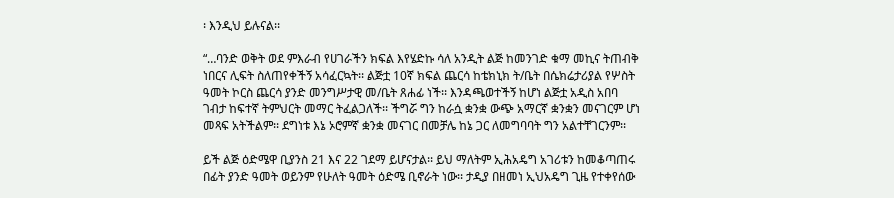፡ እንዲህ ይሉናል፡፡

“…ባንድ ወቅት ወደ ምእራብ የሀገራችን ክፍል እየሄድኩ ሳለ አንዲት ልጅ ከመንገድ ቁማ መኪና ትጠብቅ ነበርና ሊፍት ስለጠየቀችኝ አሳፈርኳት፡፡ ልጅቷ 10ኛ ክፍል ጨርሳ ከቴክኒክ ት/ቤት በሴክሬታሪያል የሦስት ዓመት ኮርስ ጨርሳ ያንድ መንግሥታዊ መ/ቤት ጸሐፊ ነች፡፡ እንዳጫወተችኝ ከሆነ ልጅቷ አዲስ አበባ ገብታ ከፍተኛ ትምህርት መማር ትፈልጋለች፡፡ ችግሯ ግን ከራሷ ቋንቋ ውጭ አማርኛ ቋንቋን መናገርም ሆነ መጻፍ አትችልም፡፡ ደግነቱ እኔ ኦሮምኛ ቋንቋ መናገር በመቻሌ ከኔ ጋር ለመግባባት ግን አልተቸገርንም፡፡

ይች ልጅ ዕድሜዋ ቢያንስ 21 እና 22 ገደማ ይሆናታል፡፡ ይህ ማለትም ኢሕአዴግ አገሪቱን ከመቆጣጠሩ በፊት ያንድ ዓመት ወይንም የሁለት ዓመት ዕድሜ ቢኖራት ነው፡፡ ታዲያ በዘመነ ኢህአዴግ ጊዜ የተቀየሰው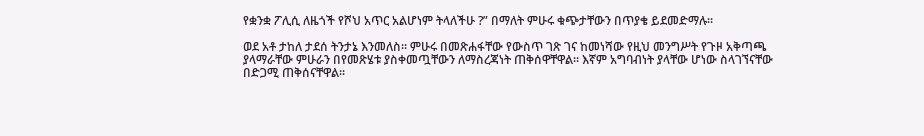የቋንቋ ፖሊሲ ለዜጎች የሾህ አጥር አልሆነም ትላለችሁ ?” በማለት ምሁሩ ቁጭታቸውን በጥያቄ ይደመድማሉ፡፡

ወደ አቶ ታከለ ታደሰ ትንታኔ እንመለስ፡፡ ምሁሩ በመጽሐፋቸው የውስጥ ገጽ ገና ከመነሻው የዚህ መንግሥት የጉዞ አቅጣጫ ያላማራቸው ምሁራን በየመጽሄቱ ያስቀመጧቸውን ለማስረጃነት ጠቅሰዋቸዋል፡፡ እኛም አግባብነት ያላቸው ሆነው ስላገኘናቸው በድጋሚ ጠቅሰናቸዋል፡፡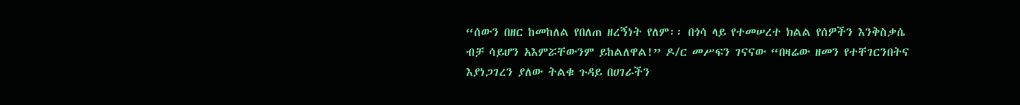“ሰውን በዘር ከመከለል የበለጠ ዘረኝነት የለም፡፡ በጎሳ ላይ የተመሠረተ ክልል የሰዎችን እንቅስቃሴ ብቻ ሳይሆን አእምሯቸውንም ይከልለዋል!” ዶ/ር መሥፍን ገናናው “በዛሬው ዘመን የተቸገርንበትና እያነጋገረን ያለው ትልቁ ጉዳይ በሀገራችን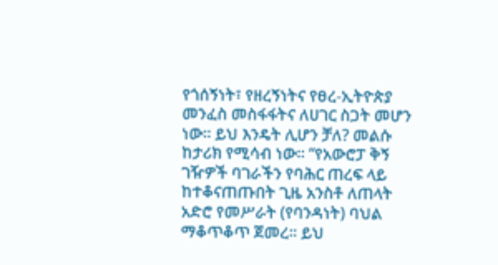የጎሰኝነት፣ የዘረኝነትና የፀረ-ኢትዮጵያ መንፈስ መስፋፋትና ለሀገር ስጋት መሆን ነው፡፡ ይህ እንዴት ሊሆን ቻለ? መልሱ ከታሪክ የሚሳብ ነው፡፡ “የአውሮፓ ቅኝ ገዥዎች ባገራችን የባሕር ጠረፍ ላይ ከተቆናጠጡበት ጊዜ አንስቶ ለጠላት አድሮ የመሥራት (የባንዳነት) ባህል ማቆጥቆጥ ጀመረ፡፡ ይህ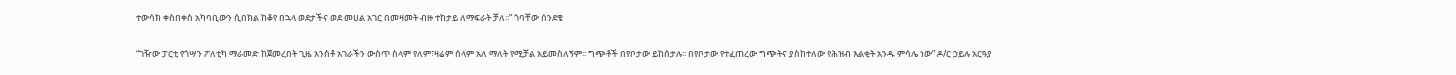ተውሳክ ቀስበቀስ አካባቢውን ሲበክል ከቆየ በኋላ ወደታችና ወደ መሀል አገር በመዛመት ብዙ ተከታይ ለማፍራት ቻለ፡፡” ጎባቸው ሰንደቄ

“ገዥው ፓርቲ የጎሣን ፖለቲካ ማራመድ ከጀመረበት ጊዜ አንስቶ አገራችን ውስጥ ስላም የለም፣ዛሬም ሰላም አለ ማለት የሚቻል አይመስለኝም፡፡ ግጭቶች በየቦታው ይከሰታሉ፡፡ በየቦታው የተፈጠረው ግጭትና ያስከተለው የሕዝብ እልቂት አንዱ ምሳሌ ነው” ዶ/ር ኃይሉ አርዓያ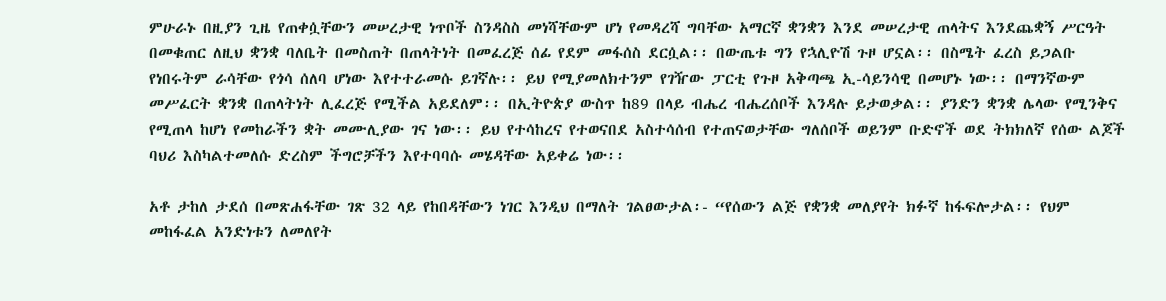ምሁራኑ በዚያን ጊዜ የጠቀሷቸውን መሠረታዊ ነጥቦች ስንዳስስ መነሻቸውም ሆነ የመዳረሻ ግባቸው አማርኛ ቋንቋን እንደ መሠረታዊ ጠላትና እንደጨቋኝ ሥርዓት በመቁጠር ለዚህ ቋንቋ ባለቤት በመስጠት በጠላትነት በመፈረጅ ሰፊ የደም መፋሰስ ደርሷል፡፡ በውጤቱ ግን የኋሊዮሽ ጉዞ ሆኗል፡፡ በስሜት ፈረስ ይጋልቡ የነበሩትም ራሳቸው የጎሳ ሰለባ ሆነው እየተተራመሱ ይገኛሉ፡፡ ይህ የሚያመለክተንም የገዥው ፓርቲ የጉዞ አቅጣጫ ኢ-ሳይንሳዊ በመሆኑ ነው፡፡ በማንኛውም መሥፈርት ቋንቋ በጠላትነት ሊፈረጅ የሚችል አይደለም፡፡ በኢትዮጵያ ውስጥ ከ89 በላይ ብሔረ ብሔረሰቦች እንዳሉ ይታወቃል፡፡ ያንድን ቋንቋ ሌላው የሚንቅና የሚጠላ ከሆነ የመከራችን ቋት መሙሊያው ገና ነው፡፡ ይህ የተሳከረና የተወናበደ አስተሳሰብ የተጠናወታቸው ግለሰቦች ወይንም ቡድኖች ወደ ትክክለኛ የሰው ልጆች ባህሪ እስካልተመለሱ ድረስም ችግሮቻችን እየተባባሱ መሄዳቸው አይቀሬ ነው፡፡

አቶ ታከለ ታደሰ በመጽሐፋቸው ገጽ 32 ላይ የከበዳቸውን ነገር እንዲህ በማለት ገልፀውታል፡- “የሰውን ልጅ የቋንቋ መለያየት ክፉኛ ከፋፍሎታል፡፡ የህም መከፋፈል አንድነቱን ለመለየት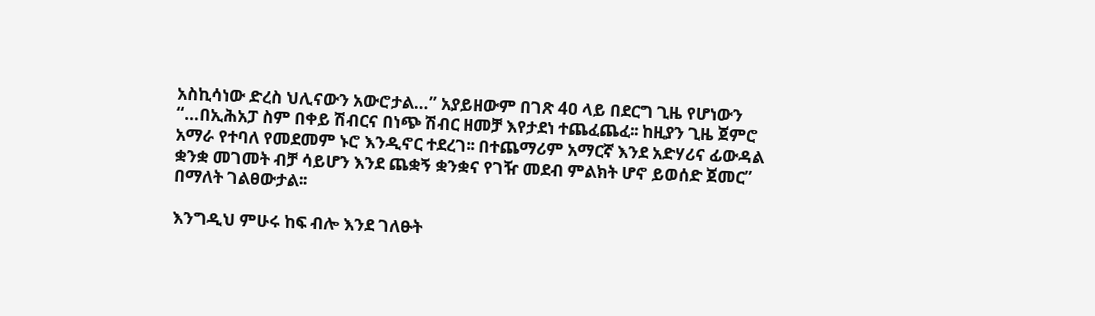አስኪሳነው ድረስ ህሊናውን አውሮታል…” አያይዘውም በገጽ 4ዐ ላይ በደርግ ጊዜ የሆነውን “…በኢሕአፓ ስም በቀይ ሽብርና በነጭ ሽብር ዘመቻ እየታደነ ተጨፈጨፈ፡፡ ከዚያን ጊዜ ጀምሮ አማራ የተባለ የመደመም ኑሮ እንዲኖር ተደረገ፡፡ በተጨማሪም አማርኛ እንደ አድሃሪና ፊውዳል ቋንቋ መገመት ብቻ ሳይሆን እንደ ጨቋኝ ቋንቋና የገዥ መደብ ምልክት ሆኖ ይወሰድ ጀመር” በማለት ገልፀውታል፡፡

እንግዲህ ምሁሩ ከፍ ብሎ እንደ ገለፁት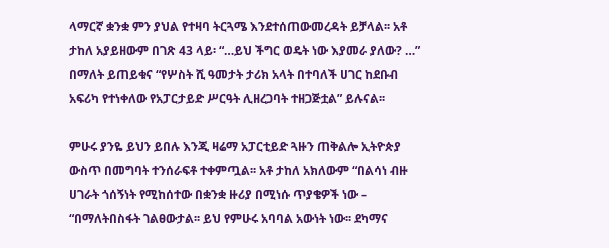ላማርኛ ቋንቋ ምን ያህል የተዛባ ትርጓሜ እንደተሰጠውመረዳት ይቻላል፡፡ አቶ ታከለ አያይዘውም በገጽ 43 ላይ፡ “…ይህ ችግር ወዴት ነው እያመራ ያለው? …” በማለት ይጠይቁና “የሦስት ሺ ዓመታት ታሪክ አላት በተባለች ሀገር ከደቡብ አፍሪካ የተነቀለው የአፓርታይድ ሥርዓት ሊዘረጋባት ተዘጋጅቷል” ይሉናል፡፡

ምሁሩ ያንዬ ይህን ይበሉ እንጂ ዛሬማ አፓርቲይድ ጓዙን ጠቅልሎ ኢትዮጵያ ውስጥ በመግባት ተንሰራፍቶ ተቀምጧል፡፡ አቶ ታከለ አክለውም “በልሳነ ብዙ ሀገራት ጎሰኝነት የሚከሰተው በቋንቋ ዙሪያ በሚነሱ ጥያቄዎች ነው – “በማለትበስፋት ገልፀውታል፡፡ ይህ የምሁሩ አባባል አውነት ነው፡፡ ደካማና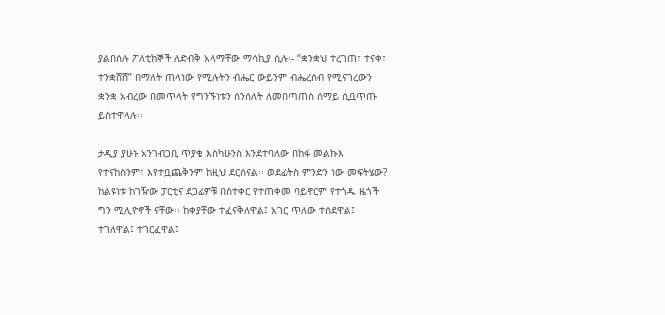ያልበሰሉ ፖለቲከኞች ለድብቅ አላማቸው ማሳኪያ ሲሉ፡- “ቋንቋህ ተረገጠ፣ ተናቀ፣ ተንቋሸሸ” በማለት ጠላነው የሚሉትን ብሔር ውይንም ብሔረሰብ የሚናገረውን ቋንቋ አብረው በመጥላት የግንኙነቱን ሰንሰለት ለመበጣጠስ ሰማይ ሲቧጥጡ ይስተዋላሉ፡፡

ታዲያ ያሁኑ አንገብጋቢ ጥያቄ እስካሁንስ እንደተባለው በከፋ መልኩእ የተናከስንም፣ እየተቧጨቅንም ከዚህ ደርሰናል፡፡ ወደፊትስ ምንድን ነው መፍትሄው? ከልዩነቱ ከገዥው ፓርቲና ደጋፊዎቹ በስተቀር የተጠቀመ ባይኖርም የተጎዱ ዜጎች ግን ሚሊዮኖች ናቸው፡፡ ከቀያቸው ተፈናቅለዋል፤ አገር ጥለው ተሰደዋል፤ ተገለዋል፤ ተገርፈዋል፤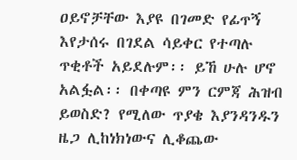ዐይኖቻቸው እያዩ በገመድ የፊጥኝ እየታሰሩ በገደል ሳይቀር የተጣሉ ጥቂቶች አይደሉም፡፡ ይኸ ሁሉ ሆኖ አልፏል፡፡ በቀጣዩ ምን ርምጃ ሕዝብ ይወስድ? የሚለው ጥያቄ እያንዳንዱን ዜጋ ሊከነክነውና ሊቆጨው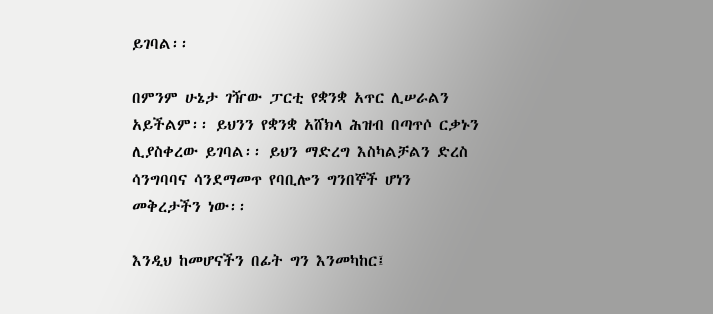ይገባል፡፡

በምንም ሁኔታ ገዥው ፓርቲ የቋንቋ አጥር ሊሠራልን አይችልም፡፡ ይህንን የቋንቋ አሸክላ ሕዝብ በጣጥሶ ርቃኑን ሊያስቀረው ይገባል፡፡ ይህን ማድረግ እስካልቻልን ድረስ ሳንግባባና ሳንደማመጥ የባቢሎን ግንበኞች ሆነን መቅረታችን ነው፡፡

እንዲህ ከመሆናችን በፊት ግን እንመካከር፤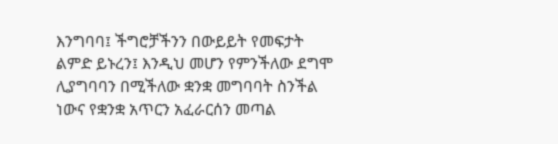እንግባባ፤ ችግሮቻችንን በውይይት የመፍታት ልምድ ይኑረን፤ እንዲህ መሆን የምንችለው ደግሞ ሊያግባባን በሚችለው ቋንቋ መግባባት ስንችል ነውና የቋንቋ አጥርን አፈራርሰን መጣል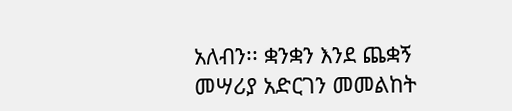አለብን፡፡ ቋንቋን እንደ ጨቋኝ መሣሪያ አድርገን መመልከት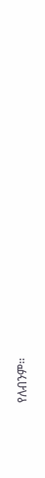የለብንም፡፡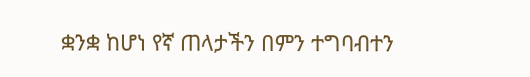ቋንቋ ከሆነ የኛ ጠላታችን በምን ተግባብተን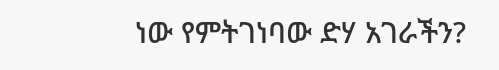ነው የምትገነባው ድሃ አገራችን?